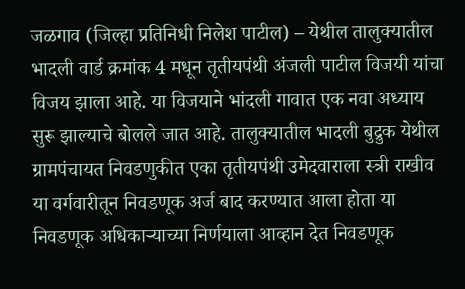जळगाव (जिल्हा प्रतिनिधी निलेश पाटील) – येथील तालुक्यातील भादली वार्ड क्रमांक 4 मधून तृतीयपंथी अंजली पाटील विजयी यांचा विजय झाला आहे. या विजयाने भांदली गावात एक नवा अध्याय सुरू झाल्याचे बोलले जात आहे. तालुक्यातील भादली बुद्रुक येथील ग्रामपंचायत निवडणुकीत एका तृतीयपंथी उमेदवाराला स्त्री राखीव या वर्गवारीतून निवडणूक अर्ज बाद करण्यात आला होता या निवडणूक अधिकाऱ्याच्या निर्णयाला आव्हान देत निवडणूक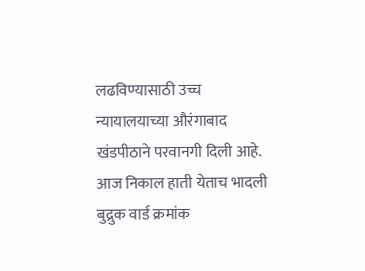लढविण्यासाठी उच्च न्यायालयाच्या औरंगाबाद खंडपीठाने परवानगी दिली आहे.
आज निकाल हाती येताच भादली बुद्रुक वार्ड क्रमांक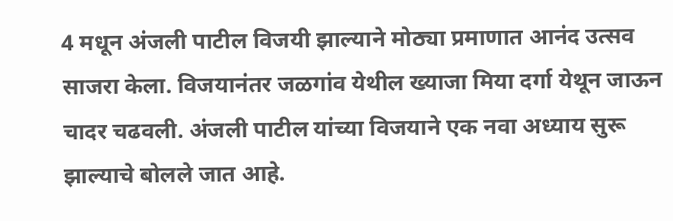4 मधून अंजली पाटील विजयी झाल्याने मोठ्या प्रमाणात आनंद उत्सव साजरा केला. विजयानंतर जळगांव येथील ख्याजा मिया दर्गा येथून जाऊन चादर चढवली. अंजली पाटील यांच्या विजयाने एक नवा अध्याय सुरू झाल्याचे बोलले जात आहे.